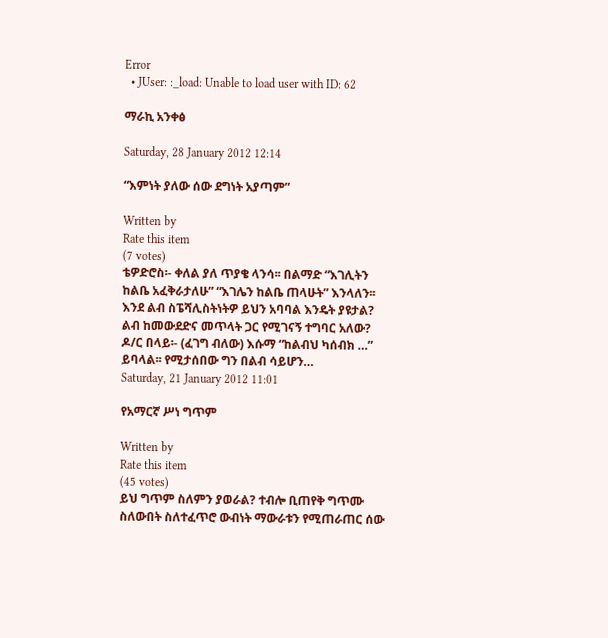Error
  • JUser: :_load: Unable to load user with ID: 62

ማራኪ አንቀፅ

Saturday, 28 January 2012 12:14

“እምነት ያለው ሰው ደግነት አያጣም”

Written by
Rate this item
(7 votes)
ቴዎድሮስ፡- ቀለል ያለ ጥያቄ ላንሳ፡፡ በልማድ “እገሊትን ከልቤ አፈቅራታለሁ” “እገሌን ከልቤ ጠላሁት” እንላለን፡፡ እንደ ልብ ስፔሻሊስትነትዎ ይህን አባባል እንዴት ያዩታል? ልብ ከመውደድና መጥላት ጋር የሚገናኝ ተግባር አለው? ዶ/ር በላይ፡- (ፈገግ ብለው) እሱማ “ከልብህ ካሰብክ …” ይባላል፡፡ የሚታሰበው ግን በልብ ሳይሆን…
Saturday, 21 January 2012 11:01

የአማርኛ ሥነ ግጥም

Written by
Rate this item
(45 votes)
ይህ ግጥም ስለምን ያወራል? ተብሎ ቢጠየቅ ግጥሙ ስለውበት ስለተፈጥሮ ውብነት ማውራቱን የሚጠራጠር ሰው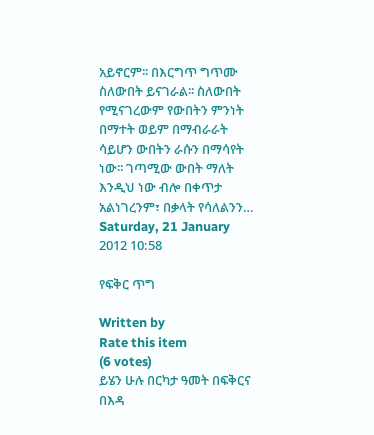አይኖርም፡፡ በእርግጥ ግጥሙ ስለውበት ይናገራል፡፡ ስለውበት የሚናገረውም የውበትን ምንነት በማተት ወይም በማብራራት ሳይሆን ውበትን ራሱን በማሳየት ነው፡፡ ገጣሚው ውበት ማለት እንዲህ ነው ብሎ በቀጥታ አልነገረንም፣ በቃላት የሳለልንን…
Saturday, 21 January 2012 10:58

የፍቅር ጥግ

Written by
Rate this item
(6 votes)
ይሄን ሁሉ በርካታ ዓመት በፍቅርና በእዳ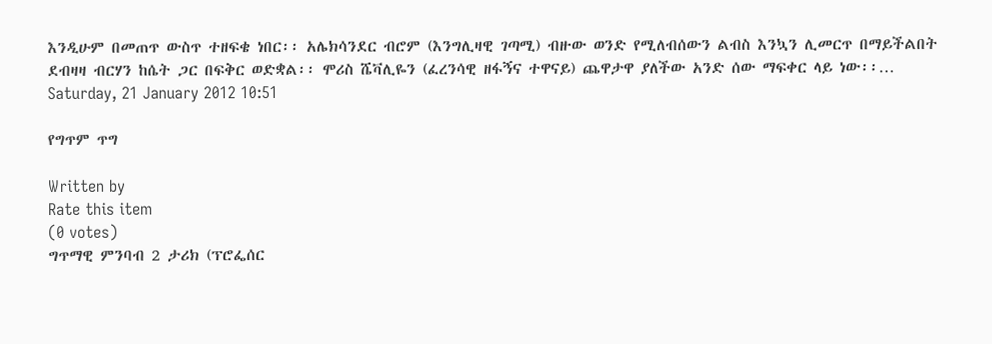እንዲሁም በመጠጥ ውስጥ ተዘፍቄ ነበር፡፡ አሌክሳንደር ብሮም (እንግሊዛዊ ገጣሚ) ብዙው ወንድ የሚለብሰውን ልብስ እንኳን ሊመርጥ በማይችልበት ደብዛዛ ብርሃን ከሴት ጋር በፍቅር ወድቋል፡፡ ሞሪስ ሼቫሊዬን (ፈረንሳዊ ዘፋኝና ተዋናይ) ጨዋታዋ ያለችው አንድ ሰው ማፍቀር ላይ ነው፡፡…
Saturday, 21 January 2012 10:51

የግጥም ጥግ

Written by
Rate this item
(0 votes)
ግጥማዊ ምንባብ 2 ታሪክ (ፕሮፌሰር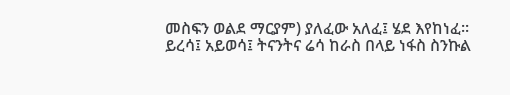መስፍን ወልደ ማርያም) ያለፈው አለፈ፤ ሄደ እየከነፈ፡፡ ይረሳ፤ አይወሳ፤ ትናንትና ሬሳ ከራስ በላይ ነፋስ ስንኩል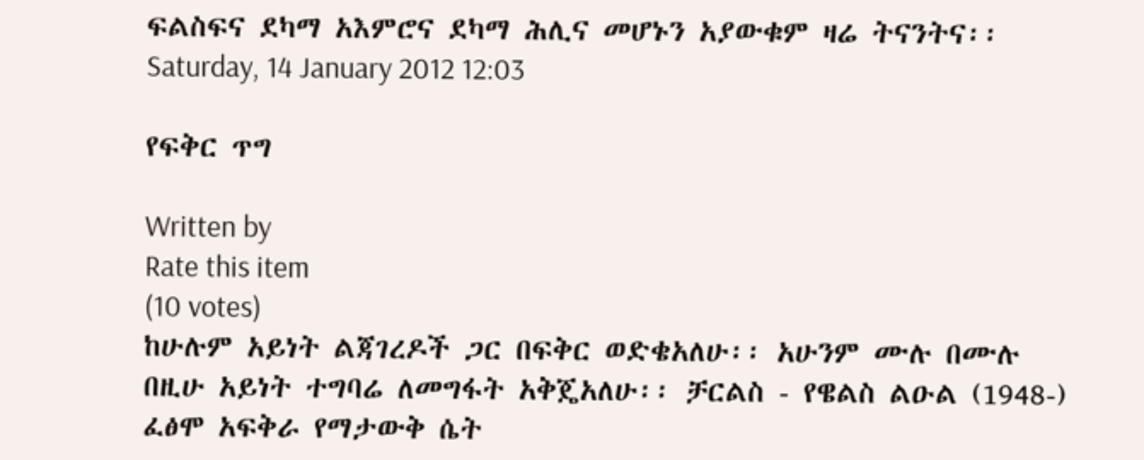ፍልስፍና ደካማ አእምሮና ደካማ ሕሊና መሆኑን አያውቁም ዛሬ ትናንትና፡፡
Saturday, 14 January 2012 12:03

የፍቅር ጥግ

Written by
Rate this item
(10 votes)
ከሁሉም አይነት ልጃገረዶች ጋር በፍቅር ወድቄአለሁ፡፡ አሁንም ሙሉ በሙሉ በዚሁ አይነት ተግባሬ ለመግፋት አቅጄአለሁ፡፡ ቻርልስ - የዌልስ ልዑል (1948-) ፈፅሞ አፍቅራ የማታውቅ ሴት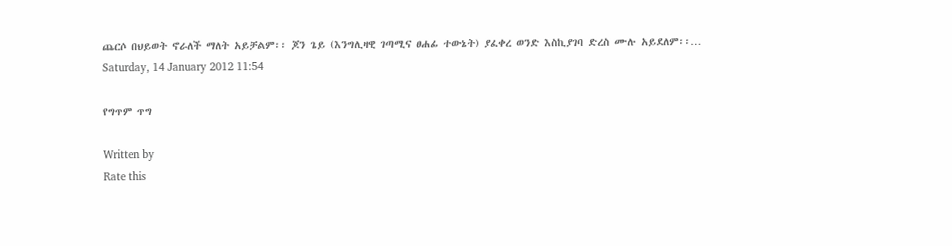ጨርሶ በህይወት ኖራለች ማለት አይቻልም፡፡ ጆን ጌይ (እንግሊዛዊ ገጣሚና ፀሐፊ ተውኔት) ያፈቀረ ወንድ እስኪያገባ ድረስ ሙሉ አይደለም፡፡…
Saturday, 14 January 2012 11:54

የግጥም ጥግ

Written by
Rate this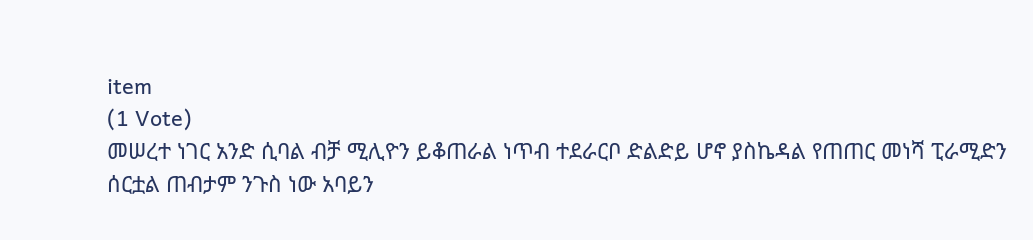item
(1 Vote)
መሠረተ ነገር አንድ ሲባል ብቻ ሚሊዮን ይቆጠራል ነጥብ ተደራርቦ ድልድይ ሆኖ ያስኬዳል የጠጠር መነሻ ፒራሚድን ሰርቷል ጠብታም ንጉስ ነው አባይን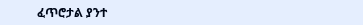ፈጥሮታል ያንተ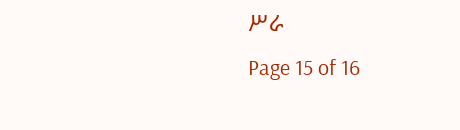ሥራ
Page 15 of 16